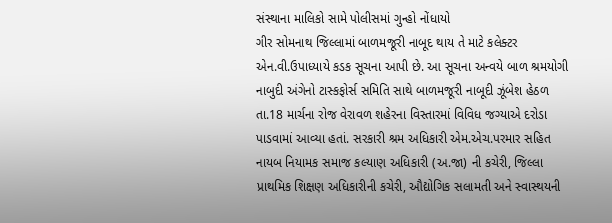સંસ્થાના માલિકો સામે પોલીસમાં ગુન્હો નોંધાયો
ગીર સોમનાથ જિલ્લામાં બાળમજૂરી નાબૂદ થાય તે માટે કલેક્ટર એન.વી.ઉપાધ્યાયે કડક સૂચના આપી છે. આ સૂચના અન્વયે બાળ શ્રમયોગી નાબુદી અંગેનો ટાસ્કફોર્સ સમિતિ સાથે બાળમજૂરી નાબૂદી ઝૂંબેશ હેઠળ તા.18 માર્ચના રોજ વેરાવળ શહેરના વિસ્તારમાં વિવિધ જગ્યાએ દરોડા પાડવામાં આવ્યા હતાં. સરકારી શ્રમ અધિકારી એમ.એચ.પરમાર સહિત નાયબ નિયામક સમાજ કલ્યાણ અધિકારી (અ.જા) ની કચેરી, જિલ્લા પ્રાથમિક શિક્ષણ અધિકારીની કચેરી, ઔદ્યોગિક સલામતી અને સ્વાસ્થયની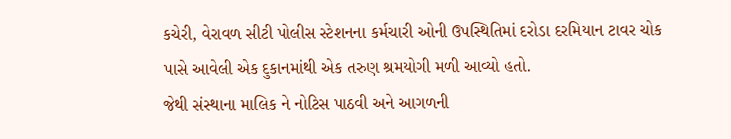કચેરી, વેરાવળ સીટી પોલીસ સ્ટેશનના કર્મચારી ઓની ઉપસ્થિતિમાં દરોડા દરમિયાન ટાવર ચોક પાસે આવેલી એક દુકાનમાંથી એક તરુણ શ્રમયોગી મળી આવ્યો હતો.
જેથી સંસ્થાના માલિક ને નોટિસ પાઠવી અને આગળની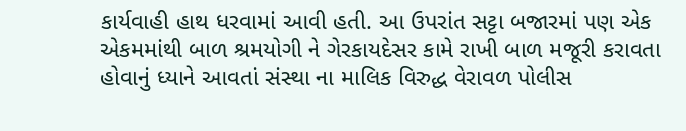કાર્યવાહી હાથ ધરવામાં આવી હતી. આ ઉપરાંત સટ્ટા બજારમાં પણ એક એકમમાંથી બાળ શ્રમયોગી ને ગેરકાયદેસર કામે રાખી બાળ મજૂરી કરાવતા હોવાનું ધ્યાને આવતાં સંસ્થા ના માલિક વિરુદ્ધ વેરાવળ પોલીસ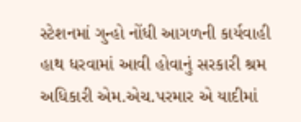સ્ટેશનમાં ગુન્હો નોંધી આગળની કાર્યવાહી હાથ ધરવામાં આવી હોવાનું સરકારી શ્રમ અધિકારી એમ.એચ.પરમાર એ યાદીમાં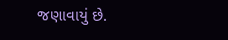જણાવાયું છે.